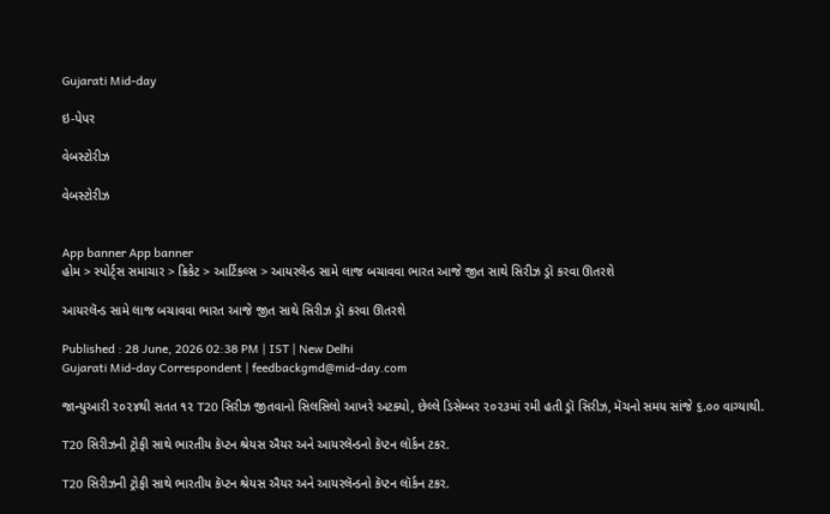Gujarati Mid-day

ઇ-પેપર

વેબસ્ટોરીઝ

વેબસ્ટોરીઝ


App banner App banner
હોમ > સ્પોર્ટ્સ સમાચાર > ક્રિકેટ > આર્ટિકલ્સ > આયરલૅન્ડ સામે લાજ બચાવવા ભારત આજે જીત સાથે સિરીઝ ડ્રૉ કરવા ઊતરશે

આયરલૅન્ડ સામે લાજ બચાવવા ભારત આજે જીત સાથે સિરીઝ ડ્રૉ કરવા ઊતરશે

Published : 28 June, 2026 02:38 PM | IST | New Delhi
Gujarati Mid-day Correspondent | feedbackgmd@mid-day.com

જાન્યુઆરી ૨૦૨૪થી સતત ૧૨ T20 સિરીઝ જીતવાનો સિલસિલો આખરે અટક્યો, છેલ્લે ડિસેમ્બર ૨૦૨૩માં રમી હતી ડ્રૉ સિરીઝ, મૅચનો સમય સાંજે ૬.૦૦ વાગ્યાથી.

T20 સિરીઝની ટ્રોફી સાથે ભારતીય કૅપ્ટન શ્રેયસ ઐયર અને આયરલૅન્ડનો કૅપ્ટન લૉર્કન ટકર.

T20 સિરીઝની ટ્રોફી સાથે ભારતીય કૅપ્ટન શ્રેયસ ઐયર અને આયરલૅન્ડનો કૅપ્ટન લૉર્કન ટકર.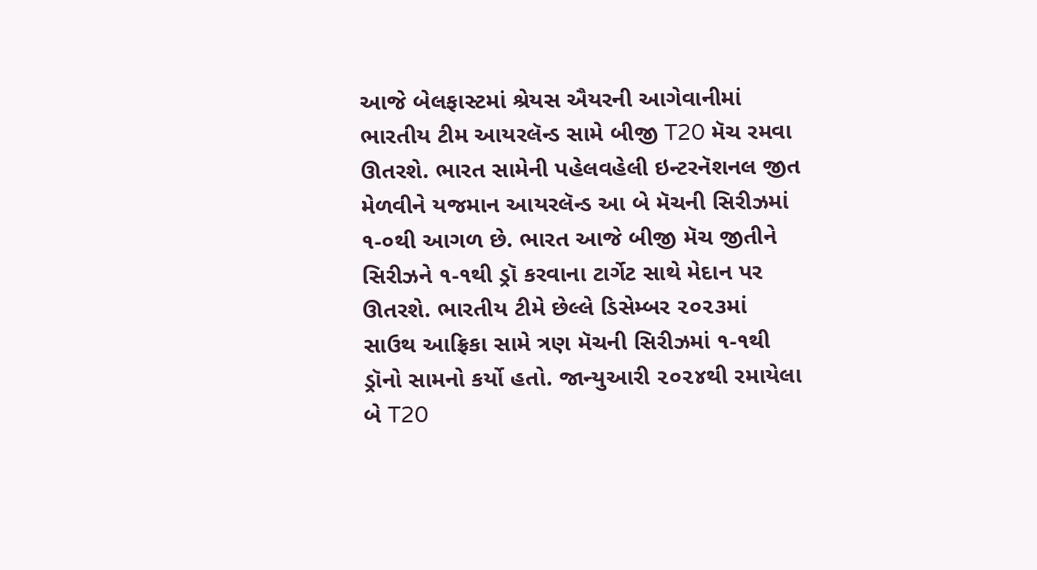આજે બેલફાસ્ટમાં શ્રેયસ ઐયરની આગેવાનીમાં ભારતીય ટીમ આયરલૅન્ડ સામે બીજી T20 મૅચ રમવા ઊતરશે. ભારત સામેની પહેલવહેલી ઇન્ટરનૅશનલ જીત મેળવીને યજમાન આયરલૅન્ડ આ બે મૅચની સિરીઝમાં ૧-૦થી આગળ છે. ભારત આજે બીજી મૅચ જીતીને સિરીઝને ૧-૧થી ડ્રૉ કરવાના ટાર્ગેટ સાથે મેદાન પર ઊતરશે. ભારતીય ટીમે છેલ્લે ડિસેમ્બર ૨૦૨૩માં સાઉથ આફ્રિકા સામે ત્રણ મૅચની સિરીઝમાં ૧-૧થી ડ્રૉનો સામનો કર્યો હતો. જાન્યુઆરી ૨૦૨૪થી રમાયેલા બે T20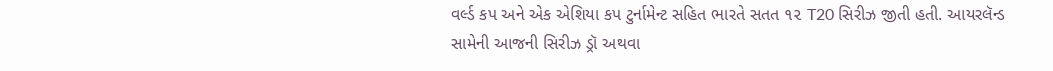વર્લ્ડ કપ અને એક એશિયા કપ ટુર્નામેન્ટ સહિત ભારતે સતત ૧૨ T20 સિરીઝ જીતી હતી. આયરલૅન્ડ સામેની આજની સિરીઝ ડ્રૉ અથવા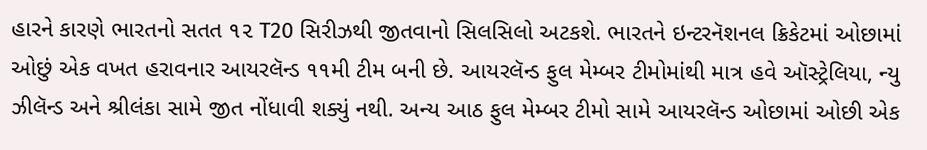હારને કારણે ભારતનો સતત ૧૨ T20 સિરીઝથી જીતવાનો સિલસિલો અટકશે. ભારતને ઇન્ટરનૅશનલ ક્રિકેટમાં ઓછામાં ઓછું એક વખત હરાવનાર આયરલૅન્ડ ૧૧મી ટીમ બની છે. આયરલૅન્ડ ફુલ મેમ્બર ટીમોમાંથી માત્ર હવે ઑસ્ટ્રેલિયા, ન્યુ ઝીલૅન્ડ અને શ્રીલંકા સામે જીત નોંધાવી શક્યું નથી. અન્ય આઠ ફુલ મેમ્બર ટીમો સામે આયરલૅન્ડ ઓછામાં ઓછી એક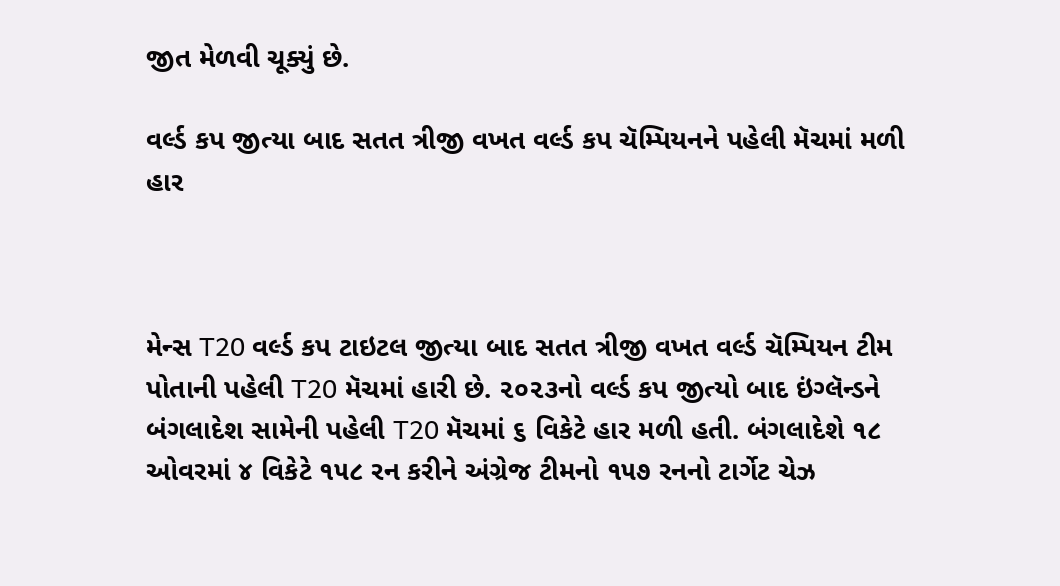જીત મેળવી ચૂક્યું છે.

વર્લ્ડ કપ જીત્યા બાદ સતત ત્રીજી વખત વર્લ્ડ કપ ચૅમ્પિયનને પહેલી મૅચમાં મળી હાર



મેન્સ T20 વર્લ્ડ કપ ટાઇટલ જીત્યા બાદ સતત ત્રીજી વખત વર્લ્ડ ચૅમ્પિયન ટીમ પોતાની પહેલી T20 મૅચમાં હારી છે. ૨૦૨૩નો વર્લ્ડ કપ જીત્યો બાદ ઇંગ્લૅન્ડને બંગલાદેશ સામેની પહેલી T20 મૅચમાં ૬ વિકેટે હાર મળી હતી. બંગલાદેશે ૧૮ ઓવરમાં ૪ વિકેટે ૧૫૮ રન કરીને અંગ્રેજ ટીમનો ૧૫૭ રનનો ટાર્ગેટ ચેઝ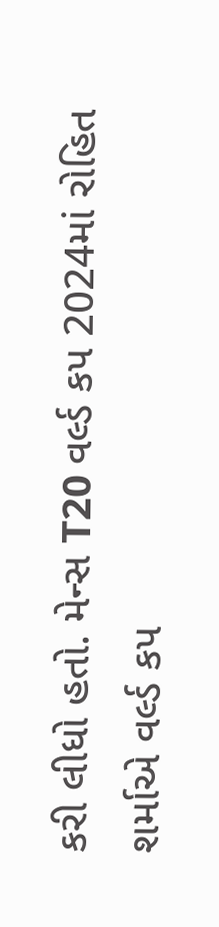કરી લીધો હતો. મેન્સ T20 વર્લ્ડ કપ 2024માં રોહિત શર્માએ વર્લ્ડ કપ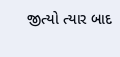જીત્યો ત્યાર બાદ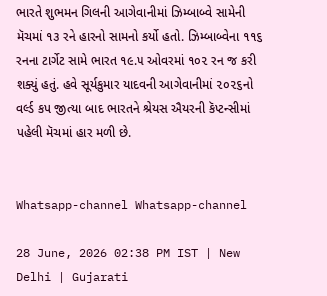ભારતે શુભમન ગિલની આગેવાનીમાં ઝિમ્બાબ્વે સામેની મૅચમાં ૧૩ રને હારનો સામનો કર્યો હતો. ઝિમ્બાબ્વેના ૧૧૬ રનના ટાર્ગેટ સામે ભારત ૧૯.૫ ઓવરમાં ૧૦૨ રન જ કરી શક્યું હતું. હવે સૂર્યકુમાર યાદવની આગેવાનીમાં ૨૦૨૬નો વર્લ્ડ કપ જીત્યા બાદ ભારતને શ્રેયસ ઐયરની કૅપ્ટન્સીમાં પહેલી મૅચમાં હાર મળી છે.


Whatsapp-channel Whatsapp-channel

28 June, 2026 02:38 PM IST | New Delhi | Gujarati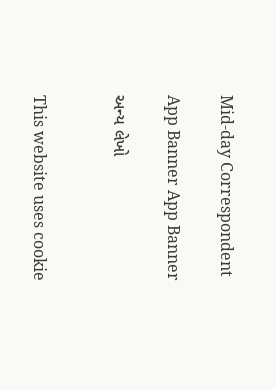Mid-day Correspondent

App Banner App Banner

અન્ય લેખો


This website uses cookie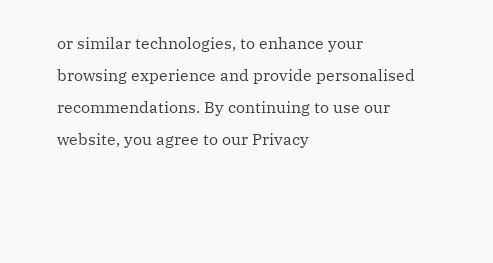or similar technologies, to enhance your browsing experience and provide personalised recommendations. By continuing to use our website, you agree to our Privacy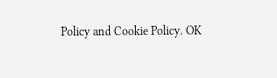Policy and Cookie Policy. OK